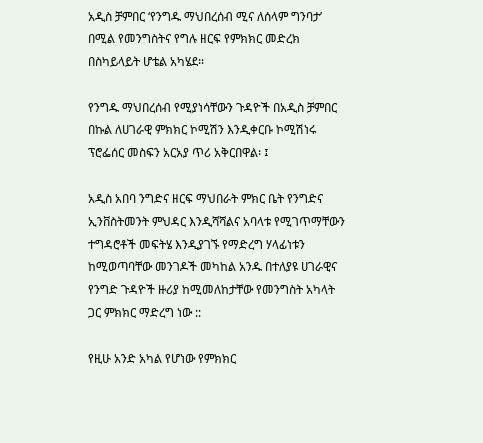አዲስ ቻምበር ‘የንግዱ ማህበረሰብ ሚና ለሰላም ግንባታ’ በሚል የመንግስትና የግሉ ዘርፍ የምክክር መድረክ በስካይላይት ሆቴል አካሄደ፡፡

የንግዱ ማህበረሰብ የሚያነሳቸውን ጉዳዮች በአዲስ ቻምበር በኩል ለሀገራዊ ምክክር ኮሚሽን እንዲቀርቡ ኮሚሽነሩ ፕሮፌሰር መስፍን አርአያ ጥሪ አቅርበዋል፡ ፤

አዲስ አበባ ንግድና ዘርፍ ማህበራት ምክር ቤት የንግድና ኢንቨስትመንት ምህዳር እንዲሻሻልና አባላቱ የሚገጥማቸውን ተግዳሮቶች መፍትሄ እንዲያገኙ የማድረግ ሃላፊነቱን ከሚወጣባቸው መንገዶች መካከል አንዱ በተለያዩ ሀገራዊና የንግድ ጉዳዮች ዙሪያ ከሚመለከታቸው የመንግስት አካላት ጋር ምክክር ማድረግ ነው ::

የዚሁ አንድ አካል የሆነው የምክክር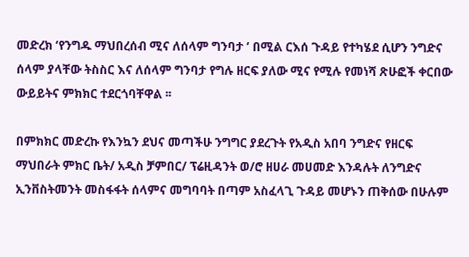መድረክ ‘የንግዱ ማህበረሰብ ሚና ለሰላም ግንባታ ’ በሚል ርእሰ ጉዳይ የተካሄደ ሲሆን ንግድና ሰላም ያላቸው ትስስር እና ለሰላም ግንባታ የግሉ ዘርፍ ያለው ሚና የሚሉ የመነሻ ጽሁፎች ቀርበው ውይይትና ምክክር ተደርጎባቸዋል ፡፡

በምክክር መድረኩ የእንኳን ደህና መጣችሁ ንግግር ያደረጉት የአዲስ አበባ ንግድና የዘርፍ ማህበራት ምክር ቤት/ አዲስ ቻምበር/ ፕሬዚዳንት ወ/ሮ ዘሀራ መሀመድ እንዳሉት ለንግድና ኢንቨስትመንት መስፋፋት ሰላምና መግባባት በጣም አስፈላጊ ጉዳይ መሆኑን ጠቅሰው በሁሉም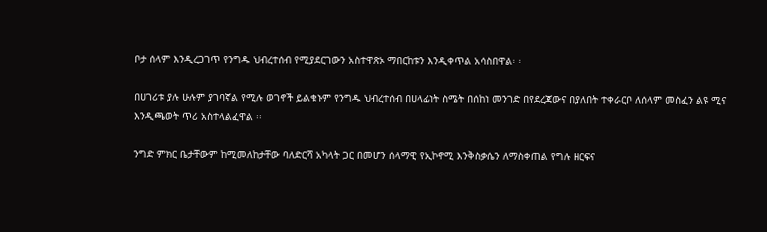ቦታ ሰላም እንዲረጋገጥ የንግዱ ህብረተሰብ የሚያደርገውን አስተዋጽኦ ማበርከቱን እንዲቀጥል አሳስበዋል፡ ፡

በሀገሪቱ ያሉ ሁሉም ያገባኛል የሚሉ ወገኖች ይልቁኑም የንግዱ ህብረተሰብ በሀላፊነት ስሜት በሰከነ መንገድ በየደረጃውና በያለበት ተቀራርቦ ለሰላም መስፈን ልዩ ሚና እንዲጫወት ጥሪ አስተላልፈዋል ፡፡

ንግድ ምክር ቤታቸውም ከሚመለከታቸው ባለድርሻ አካላት ጋር በመሆን ሰላማዊ የኢኮኖሚ እንቅስቃሴን ለማስቀጠል የግሉ ዘርፍና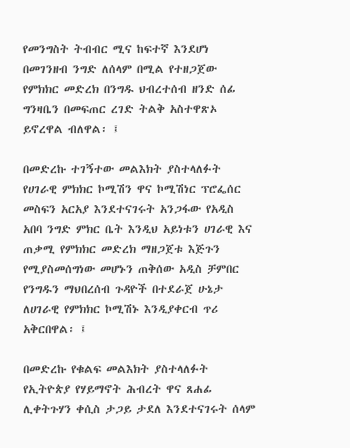የመንግስት ትብብር ሚና ከፍተኛ እንደሆነ በመገንዘብ ንግድ ለሰላም በሚል የተዘጋጀው የምክክር መድረክ በንግዱ ህብረተሰብ ዘንድ ሰፊ ግንዛቤን በመፍጠር ረገድ ትልቅ አስተዋጽኦ ይኖረዋል ብለዋል፡ ፤

በመድረኩ ተገኝተው መልእክት ያስተላለፉት የሀገራዊ ምክክር ኮሚሽን ዋና ኮሚሽነር ፕሮፌሰር መስፍን አርአያ እንደተናገሩት አንጋፋው የአዲስ አበባ ንግድ ምክር ቤት እንዲህ አይነቱን ሀገራዊ እና ጠቃሚ የምክክር መድረክ ማዘጋጀቱ እጅጉን የሚያስመሰግነው መሆኑን ጠቅሰው አዲስ ቻምበር የንግዱን ማህበረሰብ ጉዳዮች በተደራጀ ሁኔታ ለሀገራዊ የምክክር ኮሚሽኑ እንዲያቀርብ ጥሪ አቅርበዋል፡ ፤

በመድረኩ የቁልፍ መልእክት ያስተላለፉት የኢትዮጵያ የሃይማኖት ሕብረት ዋና ጸሐፊ ሊቀትጉሃን ቀሲስ ታጋይ ታደለ እንደተናገሩት ሰላም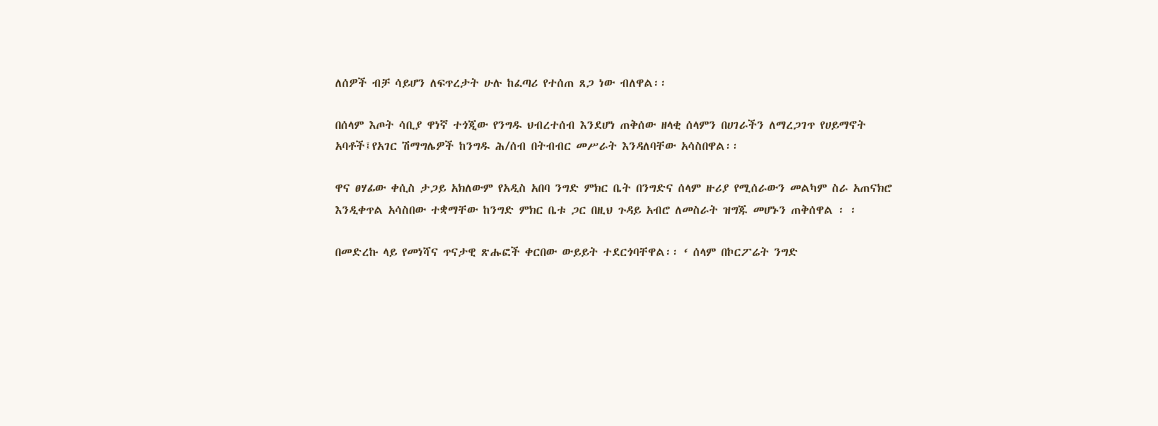ለሰዎች ብቻ ሳይሆን ለፍጥረታት ሁሉ ከፈጣሪ የተሰጠ ጸጋ ነው ብለዋል፡፡

በሰላም እጦት ሳቢያ ዋነኛ ተጎጂው የንግዱ ህብረተሰብ እንደሆነ ጠቅሰው ዘላቂ ሰላምን በሀገራችን ለማረጋገጥ የሀይማኖት አባቶች፤የአገር ሽማግሌዎች ከንግዱ ሕ/ሰብ በትብብር መሥራት እንዳለባቸው አሳስበዋል፡፡

ዋና ፀሃፊው ቀሲስ ታጋይ አክለውም የአዲስ አበባ ንግድ ምክር ቤት በንግድና ሰላም ዙሪያ የሚሰራውን መልካም ስራ አጠናክሮ እንዲቀጥል አሳስበው ተቋማቸው ከንግድ ምክር ቤቱ ጋር በዚህ ጉዳይ አብሮ ለመስራት ዝግጁ መሆኑን ጠቅሰዋል ፡ ፡

በመድረኩ ላይ የመነሻና ጥናታዊ ጽሑፎች ቀርበው ውይይት ተደርጎባቸዋል፡፡ ‘ ሰላም በኮርፖሬት ንግድ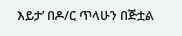እይታ’ በዶ/ር ጥላሁን በጅቷል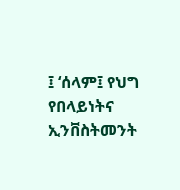፤ ‘ሰላም፤ የህግ የበላይነትና ኢንቨስትመንት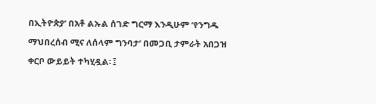በኢትዮጵያ’ በአቶ ልኡል ሰገድ ግርማ እንዲሁም ‘የንግዱ ማህበረሰብ ሚና ለሰላም ግንባታ’ በመጋቢ ታምራት አበጋዝ ቀርቦ ውይይት ተካሂዷል፡ ፤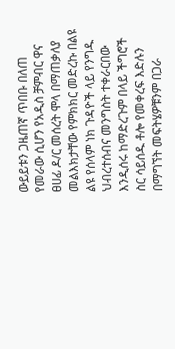ውይይቱን ጋዜጠኛ ጥበቡ በለጠ የመራው ሲሆን የአዲስ ቻምብር ዋና ፀሀፊ ዶ/ር መሰረት ሞላ በማጠቃለያ መልእክታቸው የምክክር መድረኩ በልዩ ልዩ የሰላም ነክ ጉዳዮች ላይ የንግዱ ህብረተሰብና መንግስት ተቀራርበው እንዲሰሩ ከማድረጉም በላይ ችግሮች ስር ሳይሰዱ ቶሎ የመቀረፍ እድሉን በማግኘት መፍትሄዎቹንም በጋራ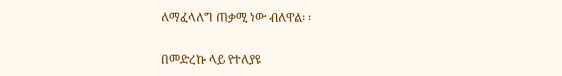ለማፈላለግ ጠቃሚ ነው ብለዋል፡ ፡

በመድረኩ ላይ የተለያዩ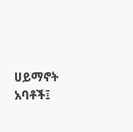ሀይማኖት አባቶች፤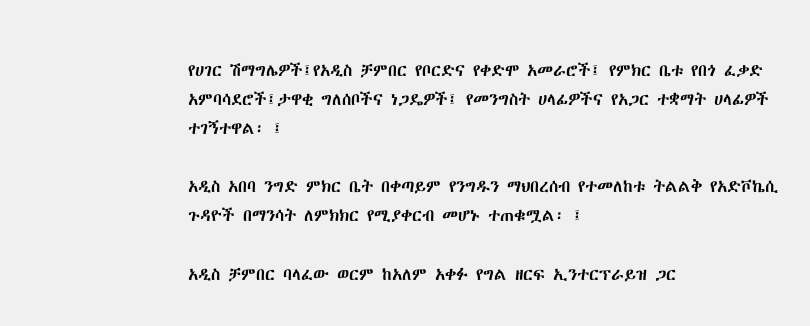የሀገር ሽማግሌዎች፤የአዲስ ቻምበር የቦርድና የቀድሞ አመራሮች፤ የምክር ቤቱ የበጎ ፈቃድ አምባሳደሮች፤ታዋቂ ግለሰቦችና ነጋዴዎች፤ የመንግስት ሀላፊዎችና የአጋር ተቋማት ሀላፊዎች ተገኝተዋል፡ ፤

አዲስ አበባ ንግድ ምክር ቤት በቀጣይም የንግዱን ማህበረሰብ የተመለከቱ ትልልቅ የአድቮኬሲ ጉዳዮች በማንሳት ለምክክር የሚያቀርብ መሆኑ ተጠቁሟል፡ ፤

አዲስ ቻምበር ባላፈው ወርም ከአለም አቀፉ የግል ዘርፍ ኢንተርፕራይዝ ጋር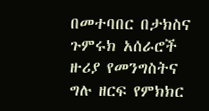በመተባበር በታክስና ጉምሩክ አሰራሮች ዙሪያ የመንግስትና ግሉ ዘርፍ የምክክር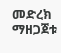መድረክ ማዘጋጀቱ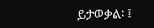ይታወቃል፡ ፤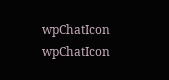wpChatIcon
wpChatIcon